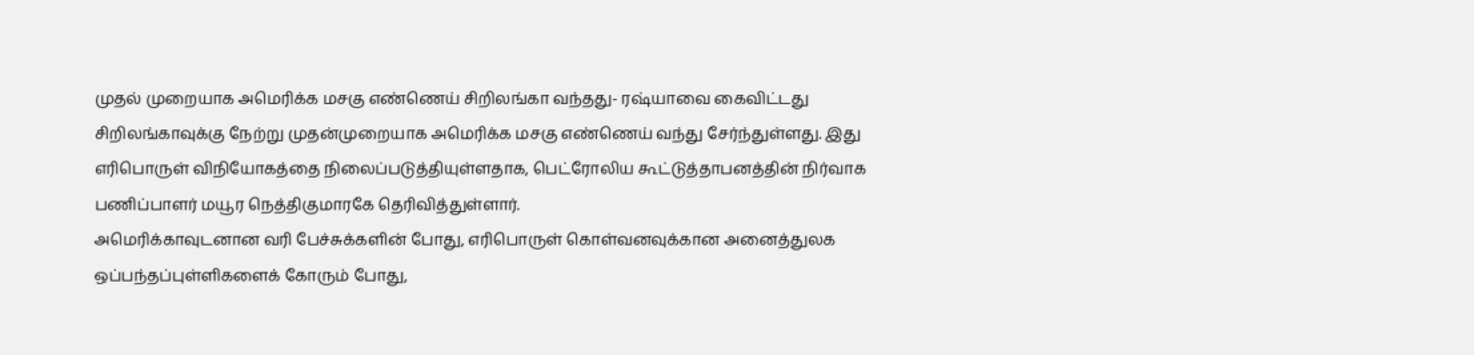முதல் முறையாக அமெரிக்க மசகு எண்ணெய் சிறிலங்கா வந்தது- ரஷ்யாவை கைவிட்டது
சிறிலங்காவுக்கு நேற்று முதன்முறையாக அமெரிக்க மசகு எண்ணெய் வந்து சேர்ந்துள்ளது. இது எரிபொருள் விநியோகத்தை நிலைப்படுத்தியுள்ளதாக, பெட்ரோலிய கூட்டுத்தாபனத்தின் நிர்வாக பணிப்பாளர் மயூர நெத்திகுமாரகே தெரிவித்துள்ளார்.
அமெரிக்காவுடனான வரி பேச்சுக்களின் போது, எரிபொருள் கொள்வனவுக்கான அனைத்துலக ஒப்பந்தப்புள்ளிகளைக் கோரும் போது,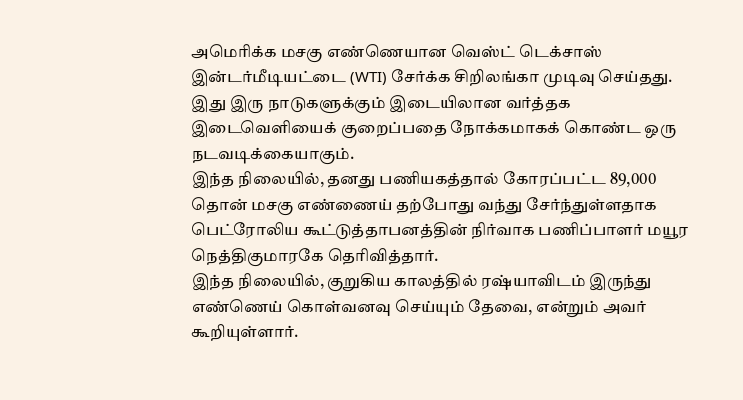அமெரிக்க மசகு எண்ணெயான வெஸ்ட் டெக்சாஸ் இன்டர்மீடியட்டை (WTI) சேர்க்க சிறிலங்கா முடிவு செய்தது.
இது இரு நாடுகளுக்கும் இடையிலான வர்த்தக இடைவெளியைக் குறைப்பதை நோக்கமாகக் கொண்ட ஒரு நடவடிக்கையாகும்.
இந்த நிலையில், தனது பணியகத்தால் கோரப்பட்ட 89,000 தொன் மசகு எண்ணைய் தற்போது வந்து சேர்ந்துள்ளதாக பெட்ரோலிய கூட்டுத்தாபனத்தின் நிர்வாக பணிப்பாளர் மயூர நெத்திகுமாரகே தெரிவித்தார்.
இந்த நிலையில், குறுகிய காலத்தில் ரஷ்யாவிடம் இருந்து எண்ணெய் கொள்வனவு செய்யும் தேவை, என்றும் அவர் கூறியுள்ளார்.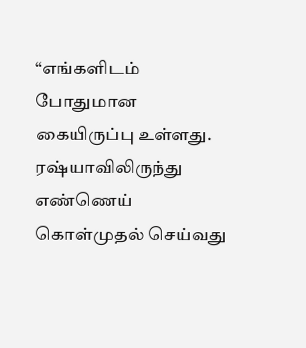“எங்களிடம் போதுமான கையிருப்பு உள்ளது. ரஷ்யாவிலிருந்து எண்ணெய் கொள்முதல் செய்வது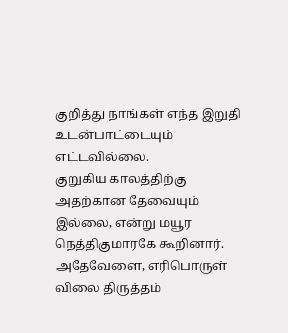குறித்து நாங்கள் எந்த இறுதி உடன்பாட்டையும் எட்டவில்லை.
குறுகிய காலத்திற்கு அதற்கான தேவையும் இல்லை, என்று மயூர நெத்திகுமாரகே கூறினார்.
அதேவேளை, எரிபொருள் விலை திருத்தம்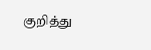குறித்து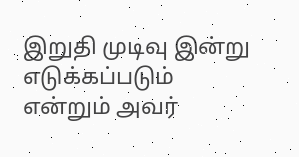இறுதி முடிவு இன்று எடுக்கப்படும் என்றும் அவர்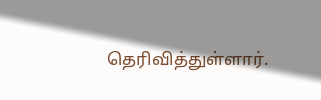தெரிவித்துள்ளார்.